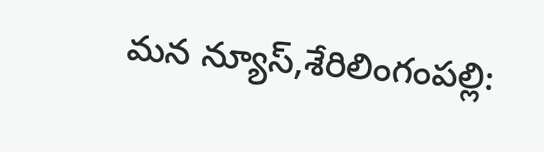మన న్యూస్,శేరిలింగంపల్లి: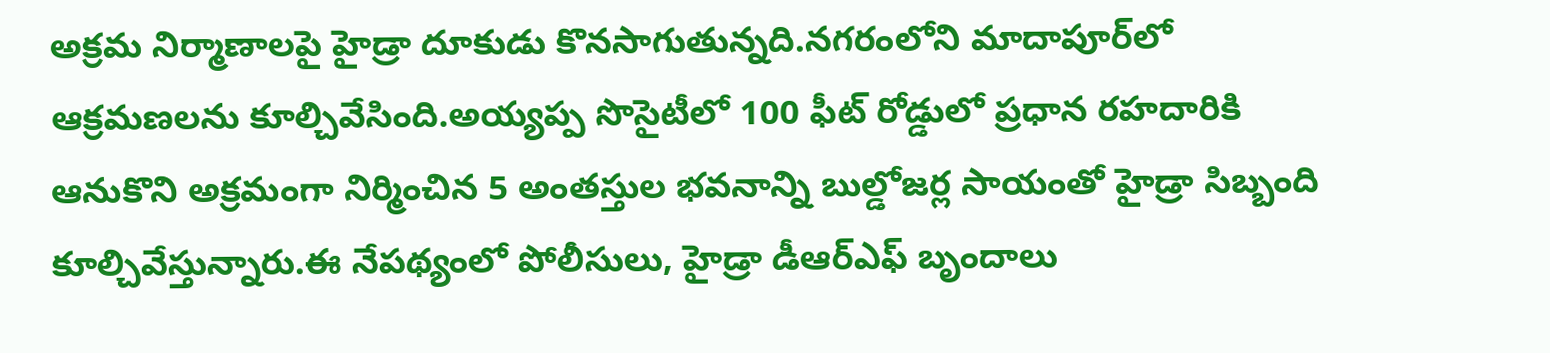అక్రమ నిర్మాణాలపై హైడ్రా దూకుడు కొనసాగుతున్నది.నగరంలోని మాదాపూర్‌లో ఆక్రమణలను కూల్చివేసింది.అయ్యప్ప సొసైటీలో 100 ఫీట్‌ రోడ్డులో ప్రధాన రహదారికి ఆనుకొని అక్రమంగా నిర్మించిన 5 అంతస్తుల భవనాన్ని బుల్డోజర్ల సాయంతో హైడ్రా సిబ్బంది కూల్చివేస్తున్నారు.ఈ నేపథ్యంలో పోలీసులు, హైడ్రా డీఆర్ఎఫ్ బృందాలు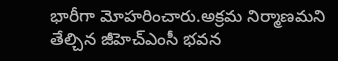భారీగా మోహరించారు.అక్రమ నిర్మాణమని తేల్చిన జీహెచ్‌ఎంసీ భవన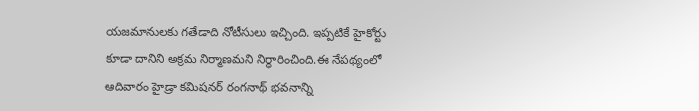యజమానులకు గతేడాది నోటీసులు ఇచ్చింది. ఇప్పటికే హైకోర్టు కూడా దానిని అక్రమ నిర్మాణమని నిర్ధారించింది.ఈ నేపథ్యంలో ఆదివారం హైడ్రా కమిషనర్‌ రంగనాథ్‌ భవనాన్ని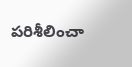పరిశీలించా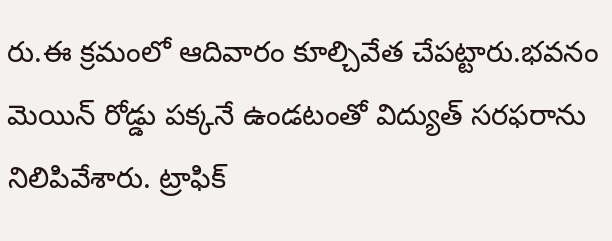రు.ఈ క్రమంలో ఆదివారం కూల్చివేత చేపట్టారు.భవనం మెయిన్‌ రోడ్డు పక్కనే ఉండటంతో విద్యుత్‌ సరఫరాను నిలిపివేశారు. ట్రాఫిక్‌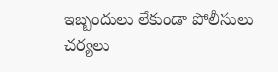ఇబ్బందులు లేకుండా పోలీసులు చర్యలు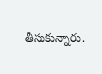తీసుకున్నారు.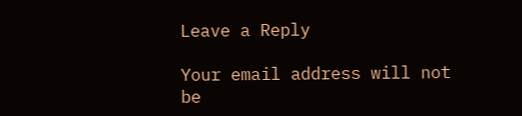Leave a Reply

Your email address will not be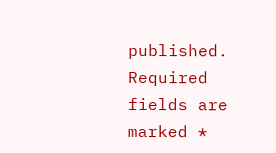published. Required fields are marked *